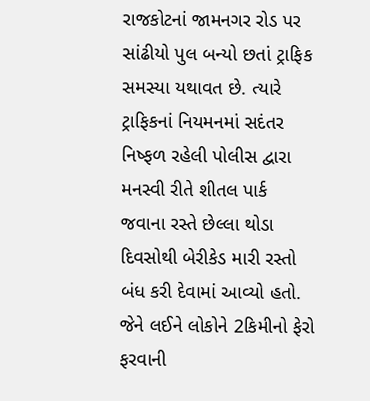રાજકોટનાં જામનગર રોડ પર સાંઢીયો પુલ બન્યો છતાં ટ્રાફિક સમસ્યા યથાવત છે. ત્યારે ટ્રાફિકનાં નિયમનમાં સદંતર નિષ્ફળ રહેલી પોલીસ દ્વારા મનસ્વી રીતે શીતલ પાર્ક જવાના રસ્તે છેલ્લા થોડા દિવસોથી બેરીકેડ મારી રસ્તો બંધ કરી દેવામાં આવ્યો હતો. જેને લઈને લોકોને 2કિમીનો ફેરો ફરવાની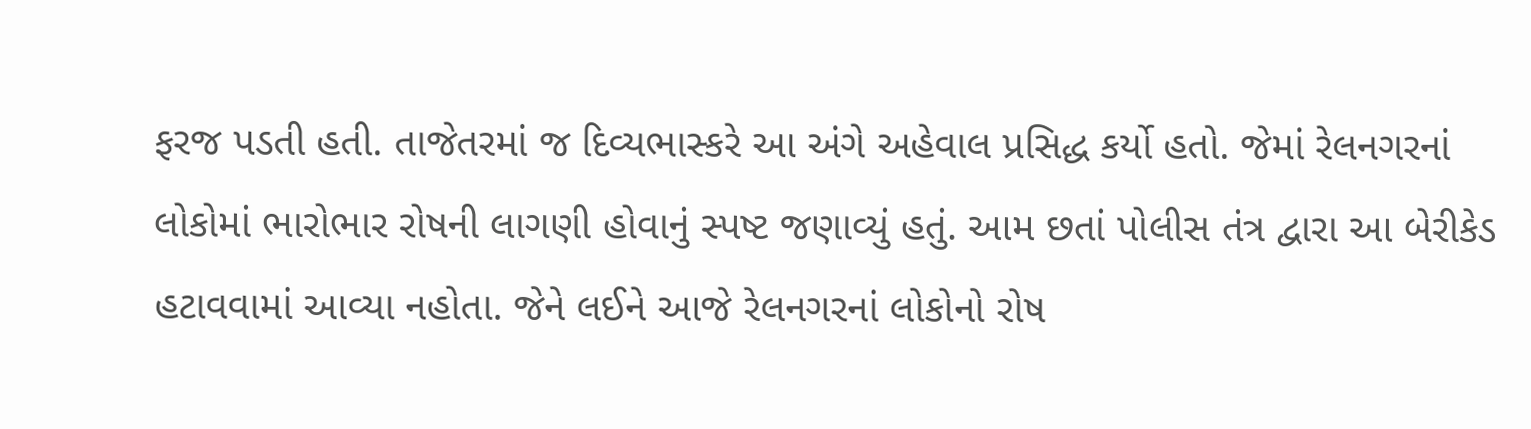ફરજ પડતી હતી. તાજેતરમાં જ દિવ્યભાસ્કરે આ અંગે અહેવાલ પ્રસિદ્ધ કર્યો હતો. જેમાં રેલનગરનાં લોકોમાં ભારોભાર રોષની લાગણી હોવાનું સ્પષ્ટ જણાવ્યું હતું. આમ છતાં પોલીસ તંત્ર દ્વારા આ બેરીકેડ હટાવવામાં આવ્યા નહોતા. જેને લઈને આજે રેલનગરનાં લોકોનો રોષ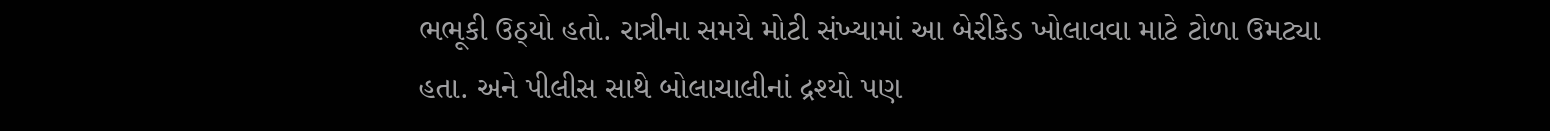ભભૂકી ઉઠ્યો હતો. રાત્રીના સમયે મોટી સંખ્યામાં આ બેરીકેડ ખોલાવવા માટે ટોળા ઉમટ્યા હતા. અને પીલીસ સાથે બોલાચાલીનાં દ્રશ્યો પણ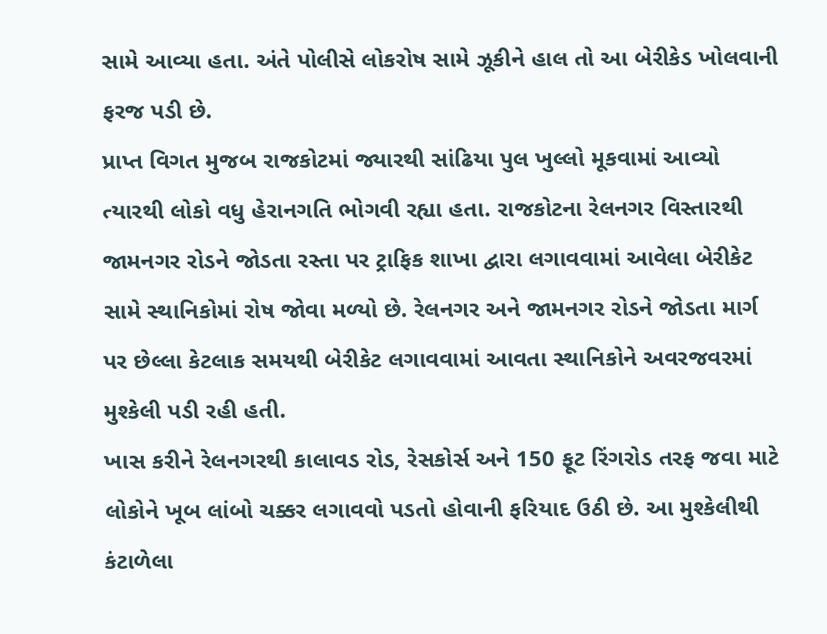સામે આવ્યા હતા. અંતે પોલીસે લોકરોષ સામે ઝૂકીને હાલ તો આ બેરીકેડ ખોલવાની ફરજ પડી છે.
પ્રાપ્ત વિગત મુજબ રાજકોટમાં જ્યારથી સાંઢિયા પુલ ખુલ્લો મૂકવામાં આવ્યો ત્યારથી લોકો વધુ હેરાનગતિ ભોગવી રહ્યા હતા. રાજકોટના રેલનગર વિસ્તારથી જામનગર રોડને જોડતા રસ્તા પર ટ્રાફિક શાખા દ્વારા લગાવવામાં આવેલા બેરીકેટ સામે સ્થાનિકોમાં રોષ જોવા મળ્યો છે. રેલનગર અને જામનગર રોડને જોડતા માર્ગ પર છેલ્લા કેટલાક સમયથી બેરીકેટ લગાવવામાં આવતા સ્થાનિકોને અવરજવરમાં મુશ્કેલી પડી રહી હતી.
ખાસ કરીને રેલનગરથી કાલાવડ રોડ, રેસકોર્સ અને 150 ફૂટ રિંગરોડ તરફ જવા માટે લોકોને ખૂબ લાંબો ચક્કર લગાવવો પડતો હોવાની ફરિયાદ ઉઠી છે. આ મુશ્કેલીથી કંટાળેલા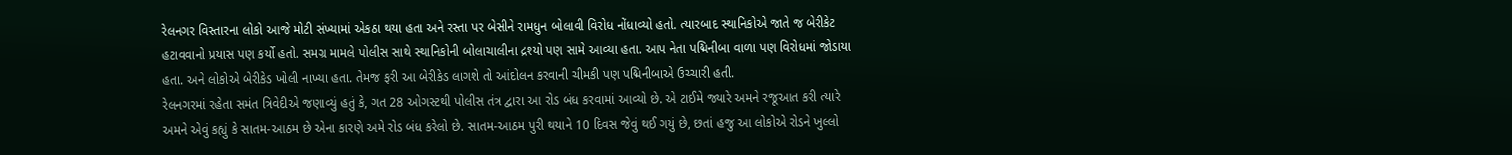રેલનગર વિસ્તારના લોકો આજે મોટી સંખ્યામાં એકઠા થયા હતા અને રસ્તા પર બેસીને રામધુન બોલાવી વિરોધ નોંધાવ્યો હતો. ત્યારબાદ સ્થાનિકોએ જાતે જ બેરીકેટ હટાવવાનો પ્રયાસ પણ કર્યો હતો. સમગ્ર મામલે પોલીસ સાથે સ્થાનિકોની બોલાચાલીના દ્રશ્યો પણ સામે આવ્યા હતા. આપ નેતા પદ્મિનીબા વાળા પણ વિરોધમાં જોડાયા હતા. અને લોકોએ બેરીકેડ ખોલી નાખ્યા હતા. તેમજ ફરી આ બેરીકેડ લાગશે તો આંદોલન કરવાની ચીમકી પણ પદ્મિનીબાએ ઉચ્ચારી હતી.
રેલનગરમાં રહેતા સમંત ત્રિવેદીએ જણાવ્યું હતું કે, ગત 28 ઓગસ્ટથી પોલીસ તંત્ર દ્વારા આ રોડ બંધ કરવામાં આવ્યો છે. એ ટાઈમે જ્યારે અમને રજૂઆત કરી ત્યારે અમને એવું કહ્યું કે સાતમ-આઠમ છે એના કારણે અમે રોડ બંધ કરેલો છે. સાતમ-આઠમ પુરી થયાને 10 દિવસ જેવું થઈ ગયું છે, છતાં હજુ આ લોકોએ રોડને ખુલ્લો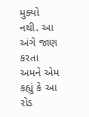મુક્યો નથી. આ અંગે જાણ કરતા અમને એમ કહ્યું કે આ રોડ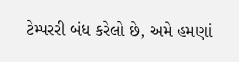ટેમ્પરરી બંધ કરેલો છે, અમે હમણાં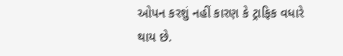ઓપન કરશું નહીં કારણ કે ટ્રાફિક વધારે થાય છે.